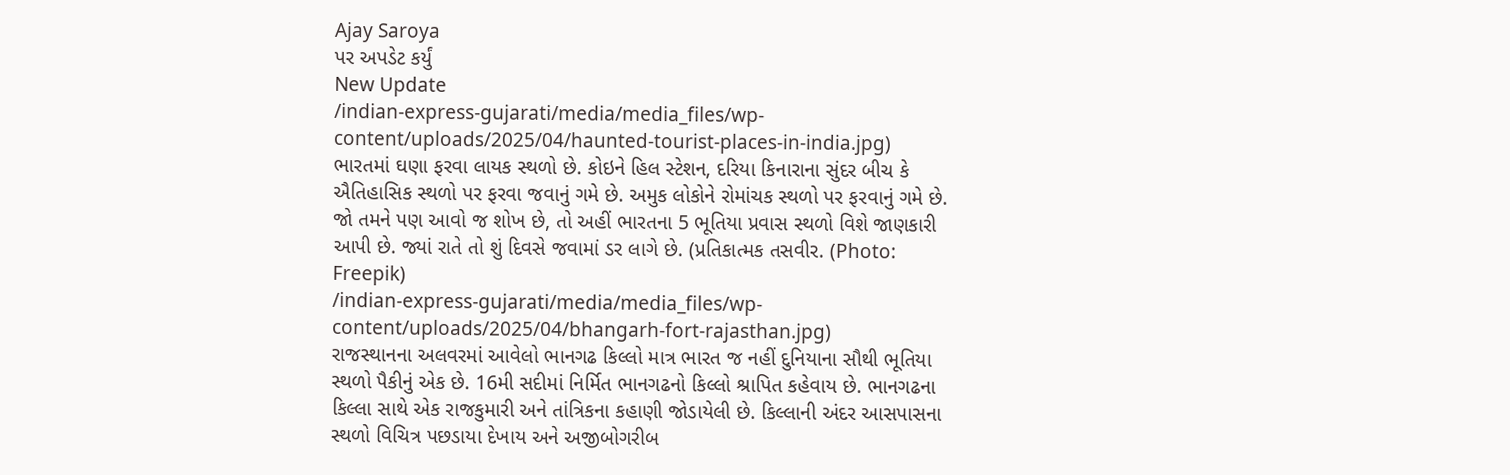Ajay Saroya
પર અપડેટ કર્યું
New Update
/indian-express-gujarati/media/media_files/wp-content/uploads/2025/04/haunted-tourist-places-in-india.jpg)
ભારતમાં ઘણા ફરવા લાયક સ્થળો છે. કોઇને હિલ સ્ટેશન, દરિયા કિનારાના સુંદર બીચ કે ઐતિહાસિક સ્થળો પર ફરવા જવાનું ગમે છે. અમુક લોકોને રોમાંચક સ્થળો પર ફરવાનું ગમે છે. જો તમને પણ આવો જ શોખ છે, તો અહીં ભારતના 5 ભૂતિયા પ્રવાસ સ્થળો વિશે જાણકારી આપી છે. જ્યાં રાતે તો શું દિવસે જવામાં ડર લાગે છે. (પ્રતિકાત્મક તસવીર. (Photo: Freepik)
/indian-express-gujarati/media/media_files/wp-content/uploads/2025/04/bhangarh-fort-rajasthan.jpg)
રાજસ્થાનના અલવરમાં આવેલો ભાનગઢ કિલ્લો માત્ર ભારત જ નહીં દુનિયાના સૌથી ભૂતિયા સ્થળો પૈકીનું એક છે. 16મી સદીમાં નિર્મિત ભાનગઢનો કિલ્લો શ્રાપિત કહેવાય છે. ભાનગઢના કિલ્લા સાથે એક રાજકુમારી અને તાંત્રિકના કહાણી જોડાયેલી છે. કિલ્લાની અંદર આસપાસના સ્થળો વિચિત્ર પછડાયા દેખાય અને અજીબોગરીબ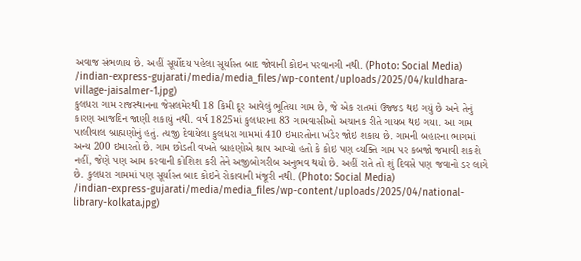અવાજ સંભળાય છે. અહીં સૂર્યોદય પહેલા સૂર્યાસ્ત બાદ જોવાની કોઇન પરવાનગી નથી. (Photo: Social Media)
/indian-express-gujarati/media/media_files/wp-content/uploads/2025/04/kuldhara-village-jaisalmer-1.jpg)
કુલધરા ગામ રાજસ્થાનના જેસલમેરથી 18 કિમી દૂર આવેલું ભૂતિયા ગામ છે, જે એક રાતમાં ઉજ્જડ થઇ ગયું છે અને તેનું કારણ આજદિન જાણી શકાયું નથી. વર્ષ 1825માં કુલધરાના 83 ગામવાસીઓ અચાનક રીતે ગાયબ થઇ ગયા. આ ગામ પાલીવાલ બ્રાહ્મણોનું હતું. ત્યજી દેવાયેલા કુલધરા ગામમાં 410 ઇમારતોના ખંડેર જોઇ શકાય છે. ગામની બહારના ભાગમાં અન્ય 200 ઇમારતો છે. ગામ છોડતી વખતે બ્રાહણોએ શ્રાપ આપ્યો હતો કે કોઇ પણ વ્યક્તિ ગામ પર કબજો જમાવી શકશે નહીં, જેણે પણ આમ કરવાની કોશિશ કરી તેને અજીબોગરીબ અનુભવ થયો છે. અહીં રાતે તો શું દિવસે પણ જવાનો ડર લાગે છે. કુલધરા ગામમાં પણ સૂર્યાસ્ત બાદ કોઇને રોકાવાની મંજૂરી નથી. (Photo: Social Media)
/indian-express-gujarati/media/media_files/wp-content/uploads/2025/04/national-library-kolkata.jpg)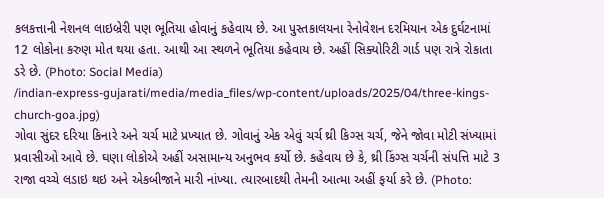કલકત્તાની નેશનલ લાઇબ્રેરી પણ ભૂતિયા હોવાનું કહેવાય છે. આ પુસ્તકાલયના રેનોવેશન દરમિયાન એક દુર્ઘટનામાં 12 લોકોના કરુણ મોત થયા હતા. આથી આ સ્થળને ભૂતિયા કહેવાય છે. અહીં સિક્યોરિટી ગાર્ડ પણ રાત્રે રોકાતા ડરે છે. (Photo: Social Media)
/indian-express-gujarati/media/media_files/wp-content/uploads/2025/04/three-kings-church-goa.jpg)
ગોવા સુંદર દરિયા કિનારે અને ચર્ચ માટે પ્રખ્યાત છે. ગોવાનું એક એવું ચર્ચ થ્રી કિગ્સ ચર્ચ, જેને જોવા મોટી સંખ્યામાં પ્રવાસીઓ આવે છે. ઘણા લોકોએ અહીં અસામાન્ય અનુભવ કર્યો છે. કહેવાય છે કે, થ્રી કિંગ્સ ચર્ચની સંપત્તિ માટે 3 રાજા વચ્ચે લડાઇ થઇ અને એકબીજાને મારી નાંખ્યા. ત્યારબાદથી તેમની આત્મા અહીં ફર્યા કરે છે. (Photo: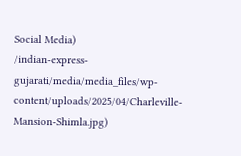Social Media)
/indian-express-gujarati/media/media_files/wp-content/uploads/2025/04/Charleville-Mansion-Shimla.jpg)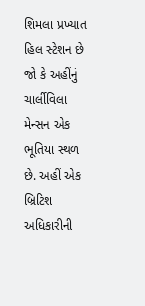શિમલા પ્રખ્યાત હિલ સ્ટેશન છે જો કે અહીંનું ચાર્લીવિલા મેન્સન એક ભૂતિયા સ્થળ છે. અહીં એક બ્રિટિશ અધિકારીની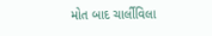મોત બાદ ચાર્લીવિલા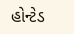હોન્ટેડ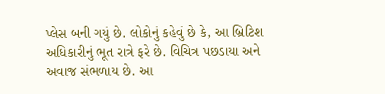પ્લેસ બની ગયું છે. લોકોનું કહેવું છે કે, આ બ્રિટિશ અધિકારીનું ભૂત રાત્રે ફરે છે. વિચિત્ર પછડાયા અને અવાજ સંભળાય છે. આ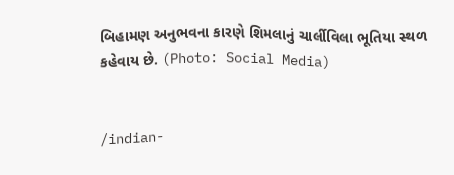બિહામણ અનુભવના કારણે શિમલાનું ચાર્લીવિલા ભૂતિયા સ્થળ કહેવાય છે. (Photo: Social Media)


/indian-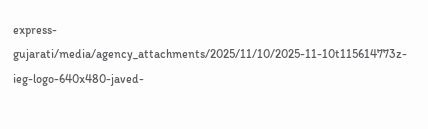express-gujarati/media/agency_attachments/2025/11/10/2025-11-10t115614773z-ieg-logo-640x480-javed-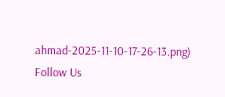ahmad-2025-11-10-17-26-13.png)
Follow Us